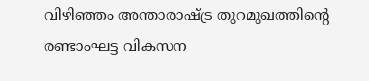വിഴിഞ്ഞം അന്താരാഷ്ട്ര തുറമുഖത്തിന്റെ രണ്ടാംഘട്ട വികസന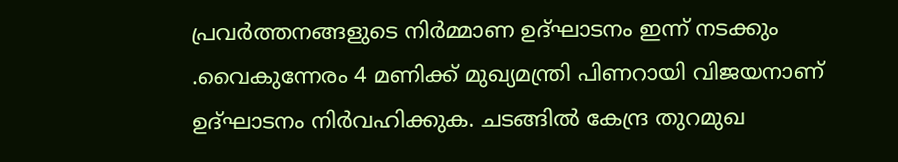പ്രവർത്തനങ്ങളുടെ നിർമ്മാണ ഉദ്ഘാടനം ഇന്ന് നടക്കും .വൈകുന്നേരം 4 മണിക്ക് മുഖ്യമന്ത്രി പിണറായി വിജയനാണ് ഉദ്ഘാടനം നിർവഹിക്കുക. ചടങ്ങിൽ കേന്ദ്ര തുറമുഖ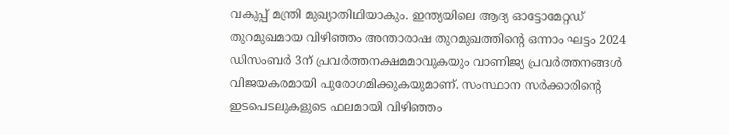വകുപ്പ് മന്ത്രി മുഖ്യാതിഥിയാകും. ഇന്ത്യയിലെ ആദ്യ ഓട്ടോമേറ്റഡ് തുറമുഖമായ വിഴിഞ്ഞം അന്താരാഷ തുറമുഖത്തിൻ്റെ ഒന്നാം ഘട്ടം 2024 ഡിസംബർ 3ന് പ്രവർത്തനക്ഷമമാവുകയും വാണിജ്യ പ്രവർത്തനങ്ങൾ വിജയകരമായി പുരോഗമിക്കുകയുമാണ്. സംസ്ഥാന സർക്കാരിൻ്റെ ഇടപെടലുകളുടെ ഫലമായി വിഴിഞ്ഞം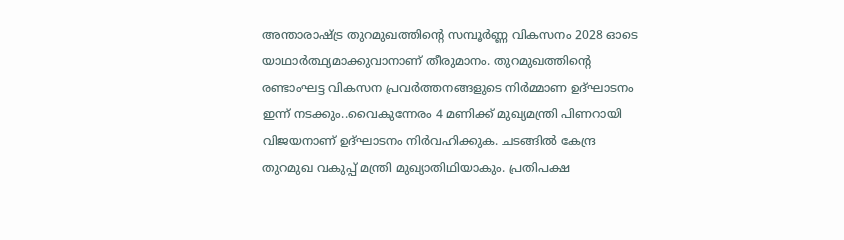അന്താരാഷ്ട്ര തുറമുഖത്തിന്റെ സമ്പൂർണ്ണ വികസനം 2028 ഓടെ യാഥാർത്ഥ്യമാക്കുവാനാണ് തീരുമാനം. തുറമുഖത്തിന്റെ രണ്ടാംഘട്ട വികസന പ്രവർത്തനങ്ങളുടെ നിർമ്മാണ ഉദ്ഘാടനം ഇന്ന് നടക്കും..വൈകുന്നേരം 4 മണിക്ക് മുഖ്യമന്ത്രി പിണറായി വിജയനാണ് ഉദ്ഘാടനം നിർവഹിക്കുക. ചടങ്ങിൽ കേന്ദ്ര തുറമുഖ വകുപ്പ് മന്ത്രി മുഖ്യാതിഥിയാകും. പ്രതിപക്ഷ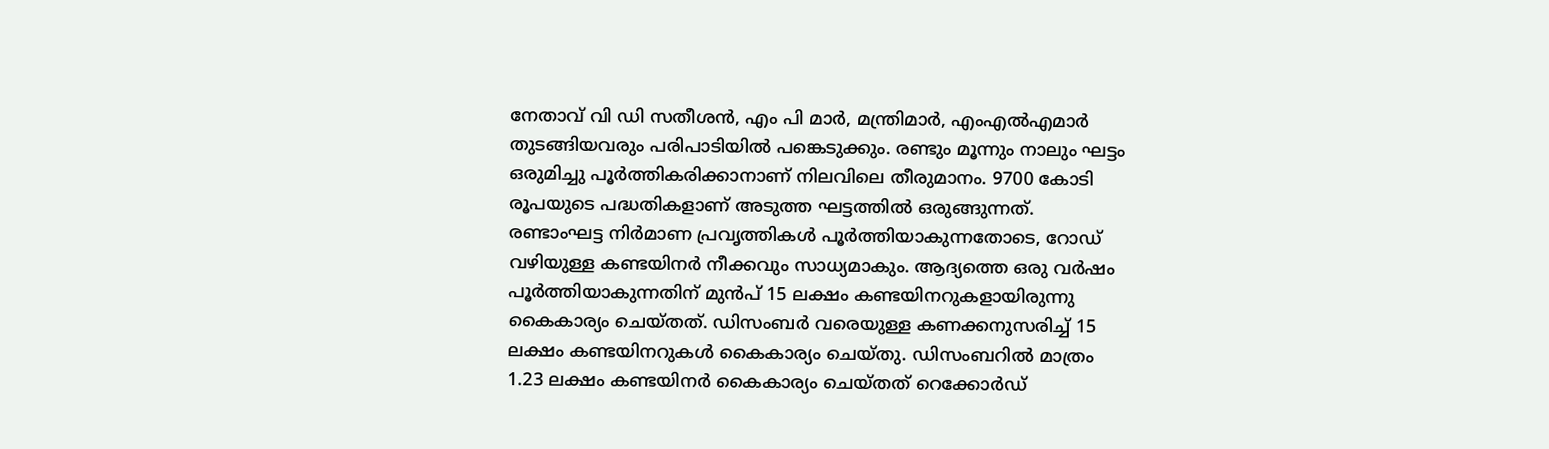നേതാവ് വി ഡി സതീശൻ, എം പി മാർ, മന്ത്രിമാർ, എംഎൽഎമാർ തുടങ്ങിയവരും പരിപാടിയിൽ പങ്കെടുക്കും. രണ്ടും മൂന്നും നാലും ഘട്ടം ഒരുമിച്ചു പൂർത്തികരിക്കാനാണ് നിലവിലെ തീരുമാനം. 9700 കോടി രൂപയുടെ പദ്ധതികളാണ് അടുത്ത ഘട്ടത്തിൽ ഒരുങ്ങുന്നത്. രണ്ടാംഘട്ട നിർമാണ പ്രവൃത്തികൾ പൂർത്തിയാകുന്നതോടെ, റോഡ് വഴിയുള്ള കണ്ടയിനർ നീക്കവും സാധ്യമാകും. ആദ്യത്തെ ഒരു വർഷം പൂർത്തിയാകുന്നതിന് മുൻപ് 15 ലക്ഷം കണ്ടയിനറുകളായിരുന്നു കൈകാര്യം ചെയ്തത്. ഡിസംബർ വരെയുള്ള കണക്കനുസരിച്ച് 15 ലക്ഷം കണ്ടയിനറുകൾ കൈകാര്യം ചെയ്തു. ഡിസംബറിൽ മാത്രം 1.23 ലക്ഷം കണ്ടയിനർ കൈകാര്യം ചെയ്തത് റെക്കോർഡ്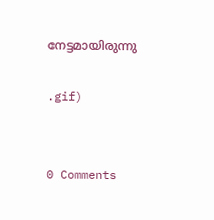നേട്ടമായിരുന്നു

.gif)


0 Comments